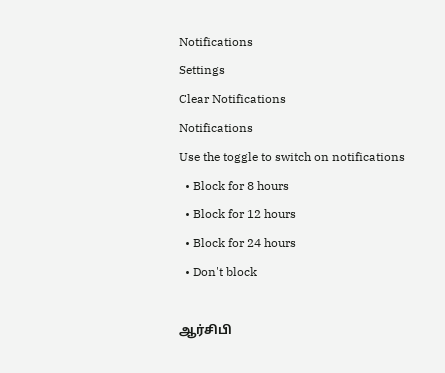Notifications
Settings
Clear Notifications
Notifications
Use the toggle to switch on notifications
  • Block for 8 hours
  • Block for 12 hours
  • Block for 24 hours
  • Don't block

ஆர்சிபி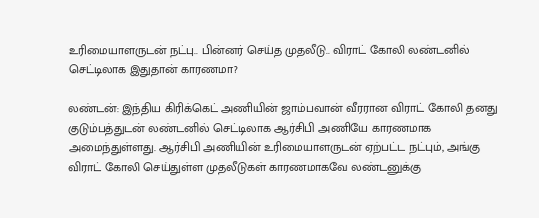உரிமையாளருடன் நட்பு.. பின்னர் செய்த முதலீடு.. விராட் கோலி லண்டனில் செட்டிலாக இதுதான் காரணமா?

லண்டன்: இந்திய கிரிக்கெட் அணியின் ஜாம்பவான் வீரரான விராட் கோலி தனது குடும்பத்துடன் லண்டனில் செட்டிலாக ஆர்சிபி அணியே காரணமாக அமைந்துள்ளது. ஆர்சிபி அணியின் உரிமையாளருடன் ஏற்பட்ட நட்பும், அங்கு விராட் கோலி செய்துள்ள முதலீடுகள் காரணமாகவே லண்டனுக்கு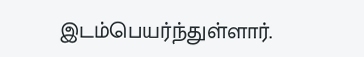இடம்பெயர்ந்துள்ளார்.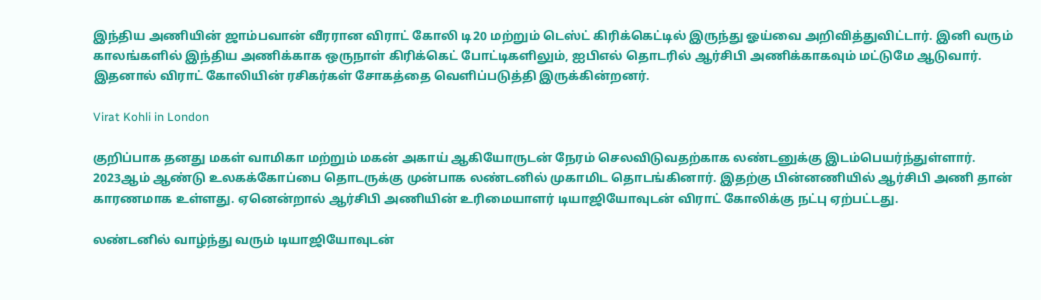இந்திய அணியின் ஜாம்பவான் வீரரான விராட் கோலி டி20 மற்றும் டெஸ்ட் கிரிக்கெட்டில் இருந்து ஓய்வை அறிவித்துவிட்டார். இனி வரும் காலங்களில் இந்திய அணிக்காக ஒருநாள் கிரிக்கெட் போட்டிகளிலும், ஐபிஎல் தொடரில் ஆர்சிபி அணிக்காகவும் மட்டுமே ஆடுவார். இதனால் விராட் கோலியின் ரசிகர்கள் சோகத்தை வெளிப்படுத்தி இருக்கின்றனர்.

Virat Kohli in London

குறிப்பாக தனது மகள் வாமிகா மற்றும் மகன் அகாய் ஆகியோருடன் நேரம் செலவிடுவதற்காக லண்டனுக்கு இடம்பெயர்ந்துள்ளார். 2023ஆம் ஆண்டு உலகக்கோப்பை தொடருக்கு முன்பாக லண்டனில் முகாமிட தொடங்கினார். இதற்கு பின்னணியில் ஆர்சிபி அணி தான் காரணமாக உள்ளது. ஏனென்றால் ஆர்சிபி அணியின் உரிமையாளர் டியாஜியோவுடன் விராட் கோலிக்கு நட்பு ஏற்பட்டது.

லண்டனில் வாழ்ந்து வரும் டியாஜியோவுடன்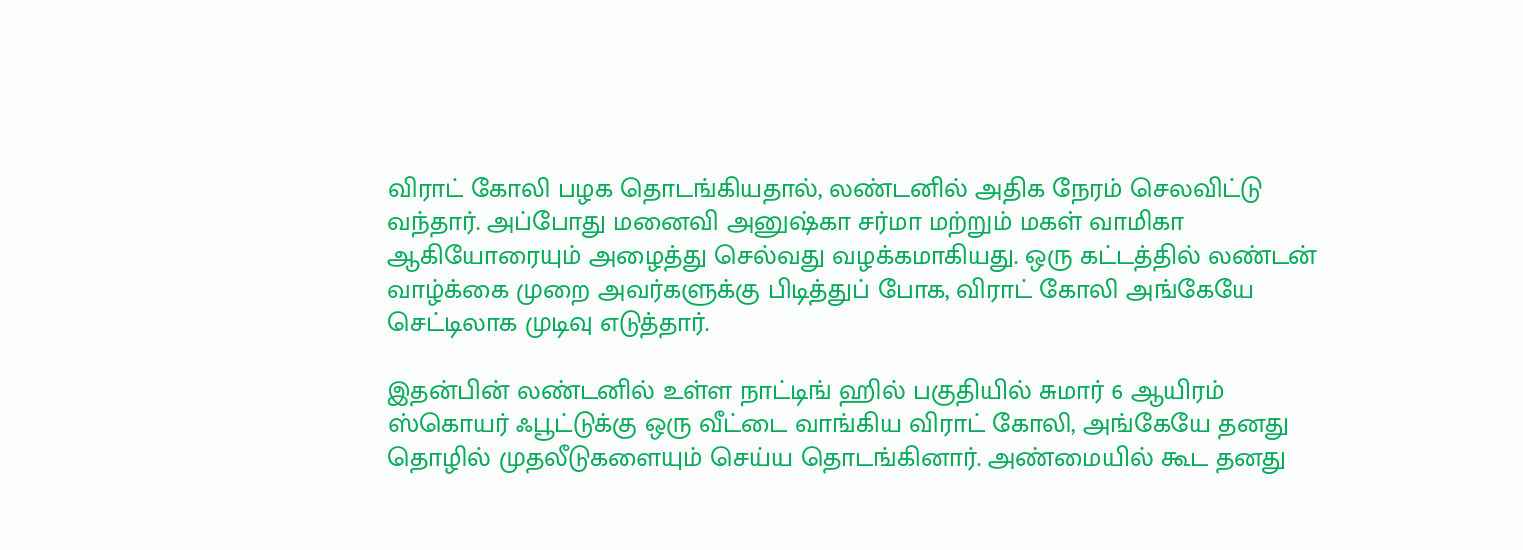விராட் கோலி பழக தொடங்கியதால், லண்டனில் அதிக நேரம் செலவிட்டு வந்தார். அப்போது மனைவி அனுஷ்கா சர்மா மற்றும் மகள் வாமிகா ஆகியோரையும் அழைத்து செல்வது வழக்கமாகியது. ஒரு கட்டத்தில் லண்டன் வாழ்க்கை முறை அவர்களுக்கு பிடித்துப் போக, விராட் கோலி அங்கேயே செட்டிலாக முடிவு எடுத்தார்.

இதன்பின் லண்டனில் உள்ள நாட்டிங் ஹில் பகுதியில் சுமார் 6 ஆயிரம் ஸ்கொயர் ஃபூட்டுக்கு ஒரு வீட்டை வாங்கிய விராட் கோலி, அங்கேயே தனது தொழில் முதலீடுகளையும் செய்ய தொடங்கினார். அண்மையில் கூட தனது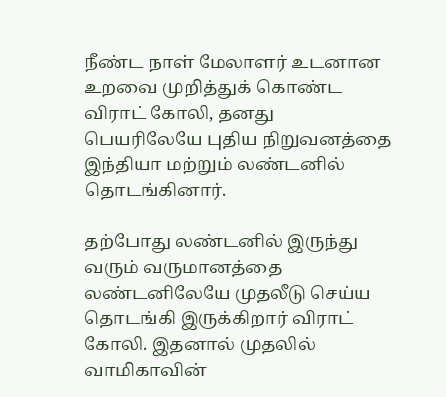நீண்ட நாள் மேலாளர் உடனான உறவை முறித்துக் கொண்ட விராட் கோலி, தனது பெயரிலேயே புதிய நிறுவனத்தை இந்தியா மற்றும் லண்டனில் தொடங்கினார்.

தற்போது லண்டனில் இருந்து வரும் வருமானத்தை லண்டனிலேயே முதலீடு செய்ய தொடங்கி இருக்கிறார் விராட் கோலி. இதனால் முதலில் வாமிகாவின்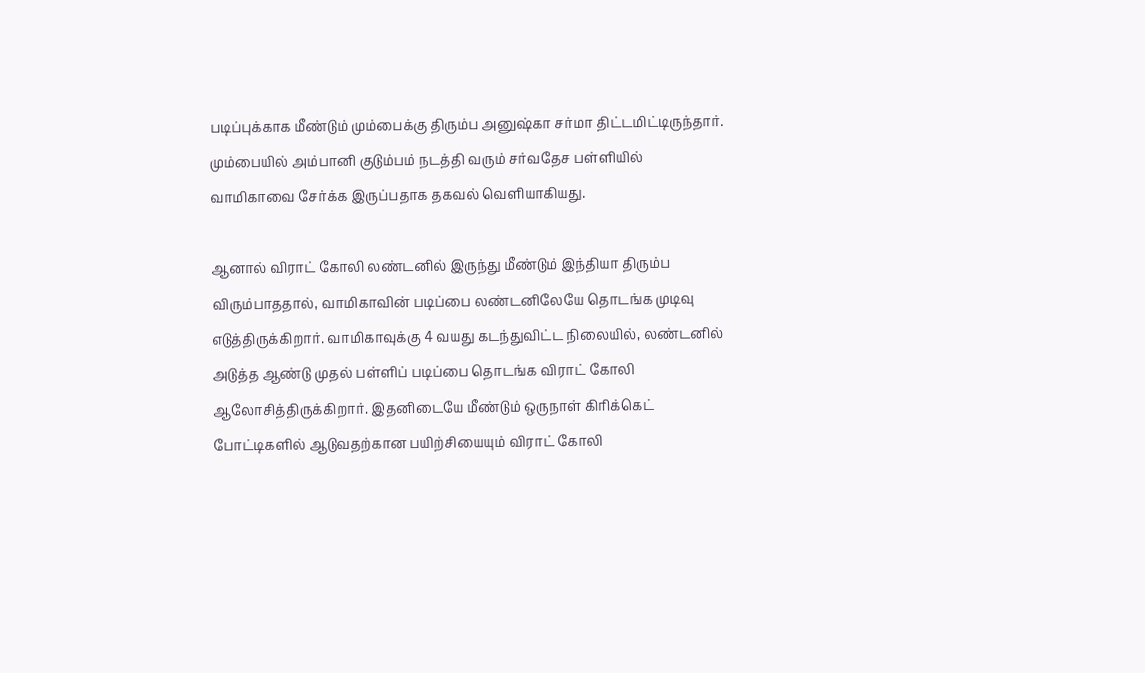படிப்புக்காக மீண்டும் மும்பைக்கு திரும்ப அனுஷ்கா சர்மா திட்டமிட்டிருந்தார். மும்பையில் அம்பானி குடும்பம் நடத்தி வரும் சர்வதேச பள்ளியில் வாமிகாவை சேர்க்க இருப்பதாக தகவல் வெளியாகியது.

ஆனால் விராட் கோலி லண்டனில் இருந்து மீண்டும் இந்தியா திரும்ப விரும்பாததால், வாமிகாவின் படிப்பை லண்டனிலேயே தொடங்க முடிவு எடுத்திருக்கிறார். வாமிகாவுக்கு 4 வயது கடந்துவிட்ட நிலையில், லண்டனில் அடுத்த ஆண்டு முதல் பள்ளிப் படிப்பை தொடங்க விராட் கோலி ஆலோசித்திருக்கிறார். இதனிடையே மீண்டும் ஒருநாள் கிரிக்கெட் போட்டிகளில் ஆடுவதற்கான பயிற்சியையும் விராட் கோலி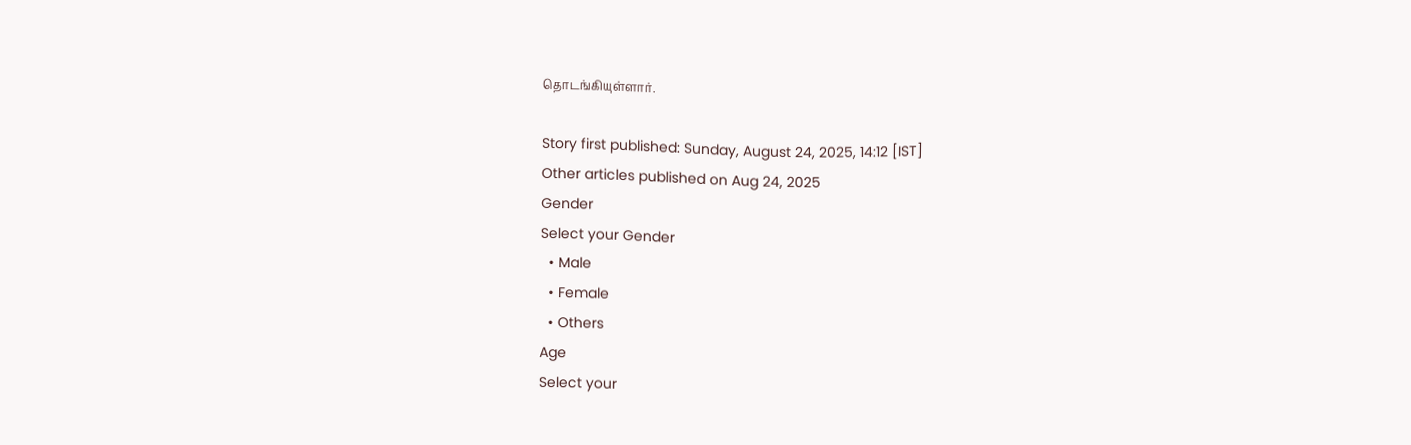தொடங்கியுள்ளார்.

Story first published: Sunday, August 24, 2025, 14:12 [IST]
Other articles published on Aug 24, 2025
Gender
Select your Gender
  • Male
  • Female
  • Others
Age
Select your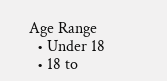Age Range
  • Under 18
  • 18 to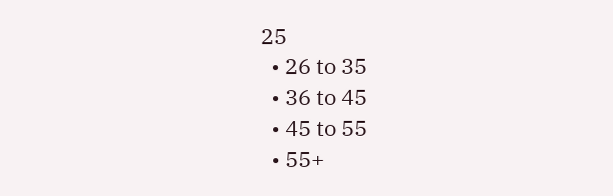25
  • 26 to 35
  • 36 to 45
  • 45 to 55
  • 55+